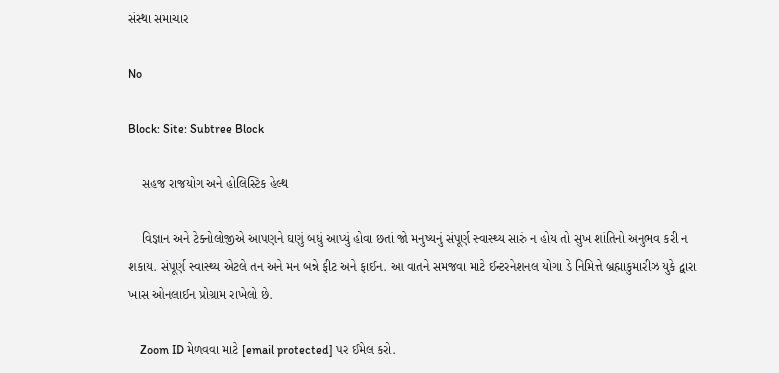સંસ્થા સમાચાર

No

Block: Site: Subtree Block

    સહજ રાજયોગ અને હોલિસ્ટિક હેલ્થ

    વિજ્ઞાન અને ટેક્નોલોજીએ આપણને ઘણું બધું આપ્યું હોવા છતાં જો મનુષ્યનું સંપૂર્ણ સ્વાસ્થ્ય સારું ન હોય તો સુખ શાંતિનો અનુભવ કરી ન શકાય. સંપૂર્ણ સ્વાસ્થ્ય એટલે તન અને મન બન્ને ફીટ અને ફાઈન. આ વાતને સમજવા માટે ઈન્ટરનેશનલ યોગા ડે નિમિત્તે બ્રહ્માકુમારીઝ યુકે દ્વારા ખાસ ઓનલાઈન પ્રોગ્રામ રાખેલો છે.

    Zoom ID મેળવવા માટે [email protected] પર ઈમેલ કરો.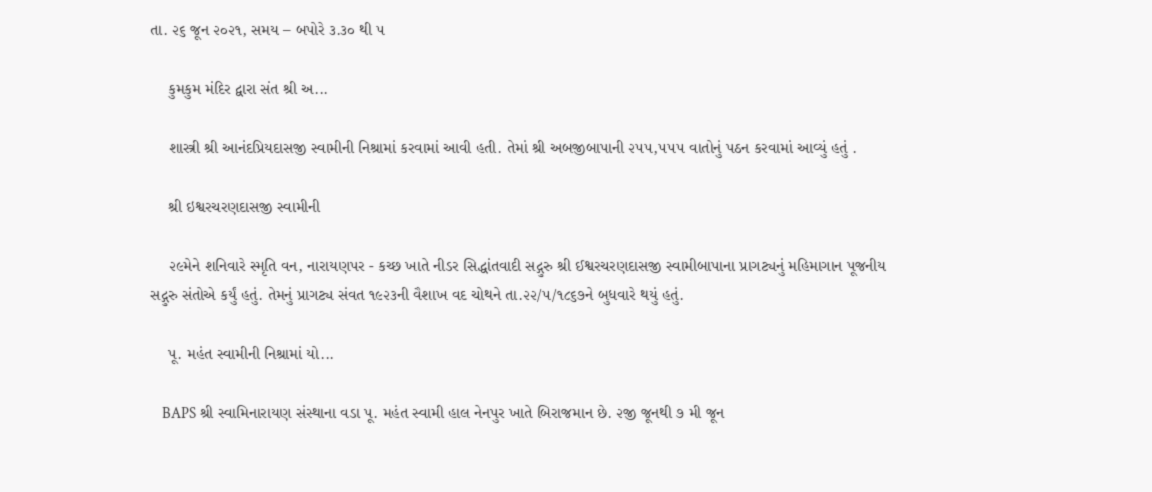તા. ૨૬ જૂન ૨૦૨૧, સમય – બપોરે ૩.૩૦ થી ૫

    કુમકુમ મંદિર દ્વારા સંત શ્રી અ...

    શાસ્ત્રી શ્રી આનંદપ્રિયદાસજી સ્વામીની નિશ્રામાં કરવામાં આવી હતી. તેમાં શ્રી અબજીબાપાની ૨૫૫,૫૫૫ વાતોનું પઠન કરવામાં આવ્યું હતું .

    શ્રી ઇશ્વરચરણદાસજી સ્વામીની

    ૨૯મેને શનિવારે સ્મૃતિ વન, નારાયણપર - કચ્છ ખાતે નીડર સિદ્ધાંતવાદી સદ્ગુરુ શ્રી ઈશ્વરચરણદાસજી સ્વામીબાપાના પ્રાગટ્યનું મહિમાગાન પૂજનીય સદ્ગુરુ સંતોએ કર્યું હતું. તેમનું પ્રાગટ્ય સંવત ૧૯૨૩ની વૈશાખ વદ ચોથને તા.૨૨/૫/૧૮૬૭ને બુધવારે થયું હતું.

    પૂ. મહંત સ્વામીની નિશ્રામાં યો...

    BAPS શ્રી સ્વામિનારાયણ સંસ્થાના વડા પૂ. મહંત સ્વામી હાલ નેનપુર ખાતે બિરાજમાન છે. ૨જી જૂનથી ૭ મી જૂન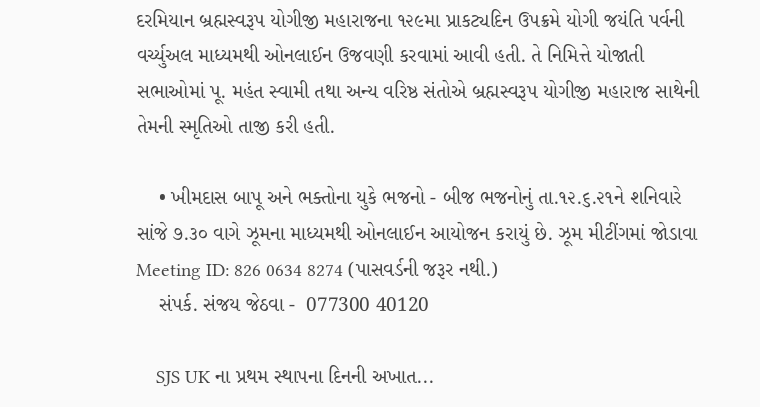દરમિયાન બ્રહ્મસ્વરૂપ યોગીજી મહારાજના ૧૨૯મા પ્રાકટ્યદિન ઉપક્રમે યોગી જયંતિ પર્વની વર્ચ્યુઅલ માધ્યમથી ઓનલાઈન ઉજવણી કરવામાં આવી હતી. તે નિમિત્તે યોજાતી સભાઓમાં પૂ. મહંત સ્વામી તથા અન્ય વરિષ્ઠ સંતોએ બ્રહ્મસ્વરૂપ યોગીજી મહારાજ સાથેની  તેમની સ્મૃતિઓ તાજી કરી હતી.

    • ખીમદાસ બાપૂ અને ભક્તોના યુકે ભજનો - બીજ ભજનોનું તા.૧૨.૬.૨૧ને શનિવારે સાંજે ૭.૩૦ વાગે ઝૂમના માધ્યમથી ઓનલાઈન આયોજન કરાયું છે. ઝૂમ મીટીંગમાં જોડાવા Meeting ID: 826 0634 8274 (પાસવર્ડની જરૂર નથી.)
    સંપર્ક. સંજય જેઠવા -  077300 40120

    SJS UK ના પ્રથમ સ્થાપના દિનની અખાત...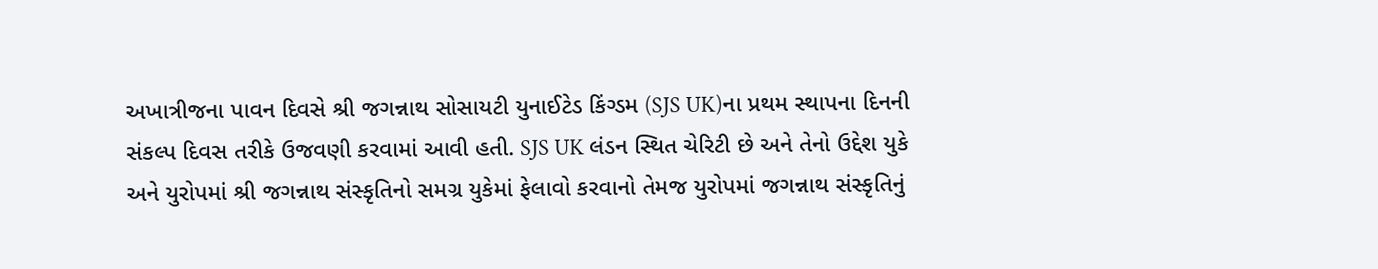અખાત્રીજના પાવન દિવસે શ્રી જગન્નાથ સોસાયટી યુનાઈટેડ કિંગ્ડમ (SJS UK)ના પ્રથમ સ્થાપના દિનની સંકલ્પ દિવસ તરીકે ઉજવણી કરવામાં આવી હતી. SJS UK લંડન સ્થિત ચેરિટી છે અને તેનો ઉદ્દેશ યુકે અને યુરોપમાં શ્રી જગન્નાથ સંસ્કૃતિનો સમગ્ર યુકેમાં ફેલાવો કરવાનો તેમજ યુરોપમાં જગન્નાથ સંસ્કૃતિનું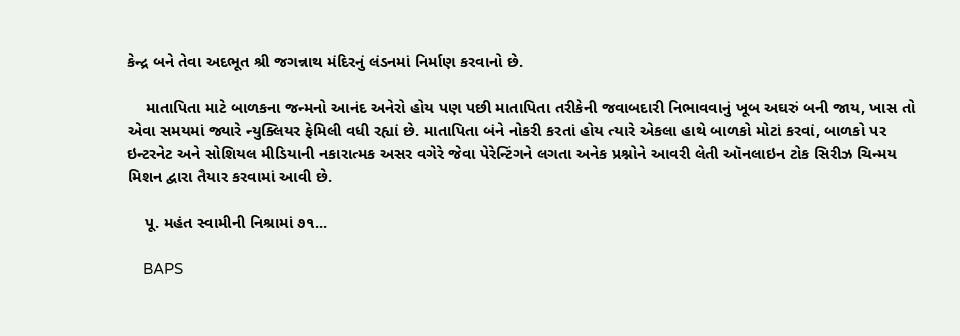કેન્દ્ર બને તેવા અદભૂત શ્રી જગન્નાથ મંદિરનું લંડનમાં નિર્માણ કરવાનો છે.

    માતાપિતા માટે બાળકના જન્મનો આનંદ અનેરો હોય પણ પછી માતાપિતા તરીકેની જવાબદારી નિભાવવાનું ખૂબ અઘરું બની જાય, ખાસ તો એવા સમયમાં જ્યારે ન્યુક્લિયર ફેમિલી વધી રહ્યાં છે. માતાપિતા બંને નોકરી કરતાં હોય ત્યારે એકલા હાથે બાળકો મોટાં કરવાં, બાળકો પર ઇન્ટરનેટ અને સોશિયલ મીડિયાની નકારાત્મક અસર વગેરે જેવા પેરેન્ટિંગને લગતા અનેક પ્રશ્નોને આવરી લેતી ઑનલાઇન ટોક સિરીઝ ચિન્મય મિશન દ્વારા તૈયાર કરવામાં આવી છે.

    પૂ. મહંત સ્વામીની નિશ્રામાં ૭૧...

    BAPS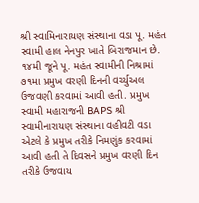શ્રી સ્વામિનારાયણ સંસ્થાના વડા પૂ. મહંત સ્વામી હાલ નેનપુર ખાતે બિરાજમાન છે. ૧૪મી જૂને પૂ. મહંત સ્વામીની નિશ્રામાં ૭૧મા પ્રમુખ વરણી દિનની વર્ચ્યુઅલ ઉજવણી કરવામાં આવી હતી. પ્રમુખ સ્વામી મહારાજની BAPS શ્રી સ્વામીનારાયણ સંસ્થાના વહીવટી વડા એટલે કે પ્રમુખ તરીકે નિમણુંક કરવામાં આવી હતી તે દિવસને પ્રમુખ વરણી દિન તરીકે ઉજવાય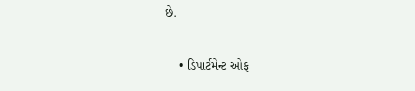છે.

    • ડિપાર્ટમેન્ટ ઓફ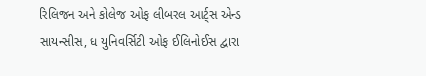રિલિજન અને કોલેજ ઓફ લીબરલ આર્ટ્સ એન્ડ સાયન્સીસ, ધ યુનિવર્સિટી ઓફ ઈલિનોઈસ દ્વારા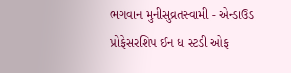ભગવાન મુનીસુવ્રતસ્વામી - એન્ડાઉડ પ્રોફેસરશિપ ઈન ધ સ્ટડી ઓફ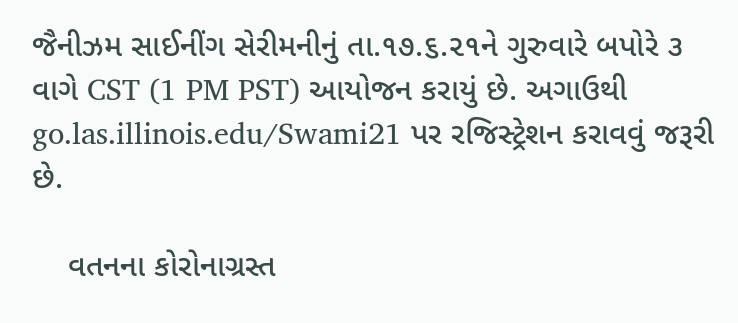જૈનીઝમ સાઈનીંગ સેરીમનીનું તા.૧૭.૬.૨૧ને ગુરુવારે બપોરે ૩ વાગે CST (1 PM PST) આયોજન કરાયું છે. અગાઉથી go.las.illinois.edu/Swami21 પર રજિસ્ટ્રેશન કરાવવું જરૂરી છે.

    વતનના કોરોનાગ્રસ્ત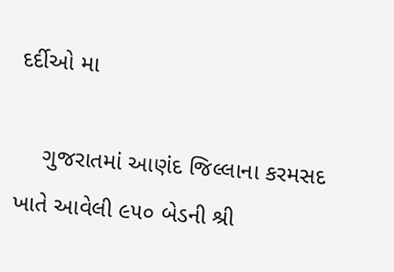દર્દીઓ મા

    ગુજરાતમાં આણંદ જિલ્લાના કરમસદ ખાતે આવેલી ૯૫૦ બેડની શ્રી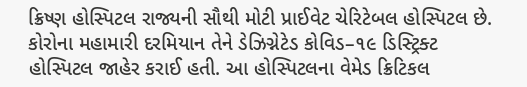ક્રિષ્ણ હોસ્પિટલ રાજ્યની સૌથી મોટી પ્રાઈવેટ ચેરિટેબલ હોસ્પિટલ છે. કોરોના મહામારી દરમિયાન તેને ડેઝિગ્નેટેડ કોવિડ–૧૯ ડિસ્ટ્રિક્ટ હોસ્પિટલ જાહેર કરાઈ હતી. આ હોસ્પિટલના વેમેડ ક્રિટિકલ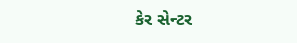કેર સેન્ટર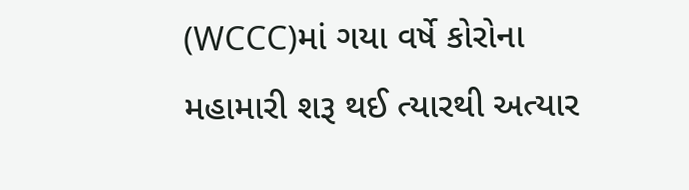(WCCC)માં ગયા વર્ષે કોરોના મહામારી શરૂ થઈ ત્યારથી અત્યાર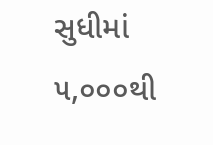સુધીમાં ૫,૦૦૦થી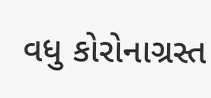વધુ કોરોનાગ્રસ્ત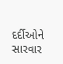દર્દીઓને સારવાર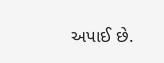અપાઈ છે.